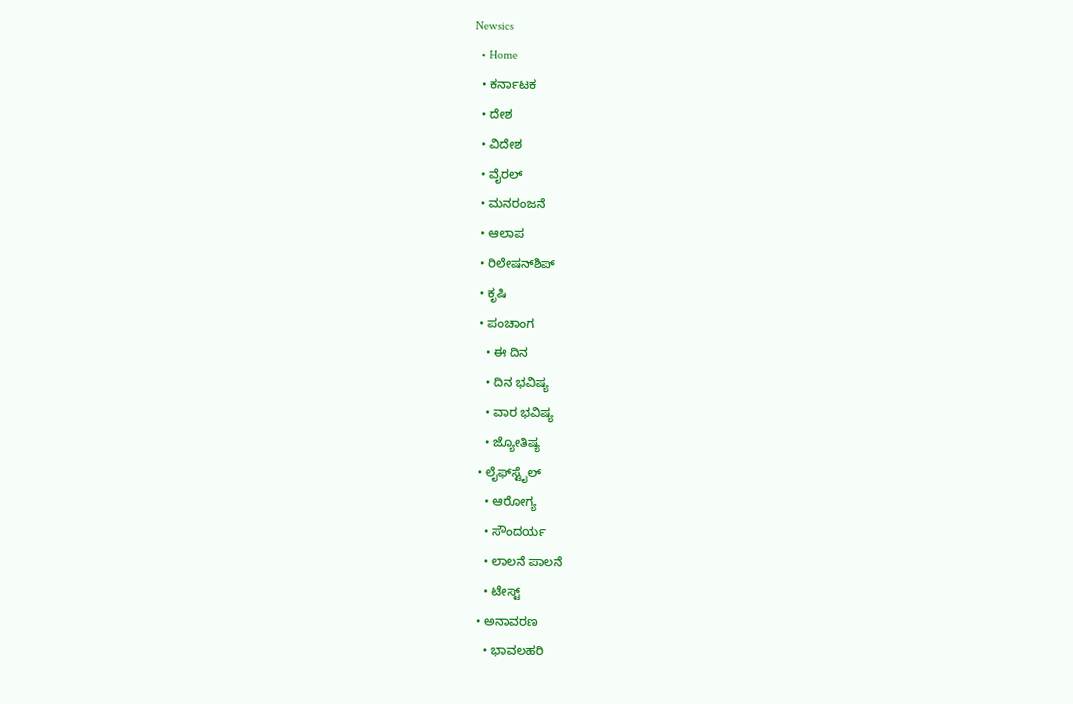Newsics
  • Home
  • ಕರ್ನಾಟಕ
  • ದೇಶ
  • ವಿದೇಶ
  • ವೈರಲ್
  • ಮನರಂಜನೆ
  • ಆಲಾಪ
  • ರಿಲೇಷನ್‌ಶಿಪ್
  • ಕೃಷಿ
  • ಪಂಚಾಂಗ
    • ಈ ದಿನ
    • ದಿನ ಭವಿಷ್ಯ
    • ವಾರ ಭವಿಷ್ಯ
    • ಜ್ಯೋತಿಷ್ಯ
  • ಲೈಫ್‌ಸ್ಟೈಲ್
    • ಆರೋಗ್ಯ
    • ಸೌಂದರ್ಯ
    • ಲಾಲನೆ ಪಾಲನೆ
    • ಟೇಸ್ಟ್
  • ಅನಾವರಣ
    • ಭಾವಲಹರಿ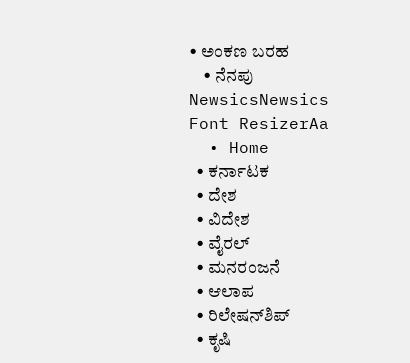• ಅಂಕಣ ಬರಹ
    • ನೆನಪು
NewsicsNewsics
Font ResizerAa
  • Home
  • ಕರ್ನಾಟಕ
  • ದೇಶ
  • ವಿದೇಶ
  • ವೈರಲ್
  • ಮನರಂಜನೆ
  • ಆಲಾಪ
  • ರಿಲೇಷನ್‌ಶಿಪ್
  • ಕೃಷಿ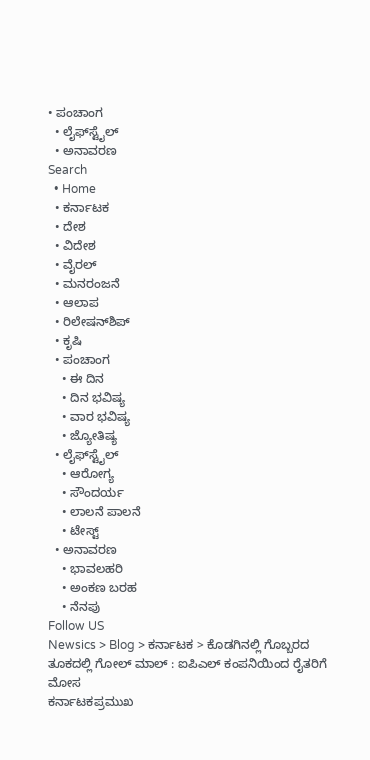• ಪಂಚಾಂಗ
  • ಲೈಫ್‌ಸ್ಟೈಲ್
  • ಅನಾವರಣ
Search
  • Home
  • ಕರ್ನಾಟಕ
  • ದೇಶ
  • ವಿದೇಶ
  • ವೈರಲ್
  • ಮನರಂಜನೆ
  • ಆಲಾಪ
  • ರಿಲೇಷನ್‌ಶಿಪ್
  • ಕೃಷಿ
  • ಪಂಚಾಂಗ
    • ಈ ದಿನ
    • ದಿನ ಭವಿಷ್ಯ
    • ವಾರ ಭವಿಷ್ಯ
    • ಜ್ಯೋತಿಷ್ಯ
  • ಲೈಫ್‌ಸ್ಟೈಲ್
    • ಆರೋಗ್ಯ
    • ಸೌಂದರ್ಯ
    • ಲಾಲನೆ ಪಾಲನೆ
    • ಟೇಸ್ಟ್
  • ಅನಾವರಣ
    • ಭಾವಲಹರಿ
    • ಅಂಕಣ ಬರಹ
    • ನೆನಪು
Follow US
Newsics > Blog > ಕರ್ನಾಟಕ > ಕೊಡಗಿನಲ್ಲಿ ಗೊಬ್ಬರದ ತೂಕದಲ್ಲಿ ಗೋಲ್ ಮಾಲ್ : ಐಪಿಎಲ್ ಕಂಪನಿಯಿಂದ ರೈತರಿಗೆ ಮೋಸ
ಕರ್ನಾಟಕಪ್ರಮುಖ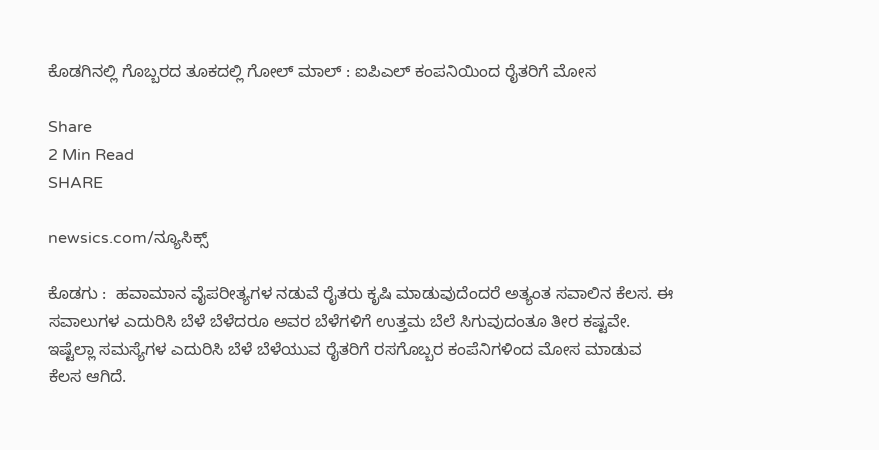ಕೊಡಗಿನಲ್ಲಿ ಗೊಬ್ಬರದ ತೂಕದಲ್ಲಿ ಗೋಲ್ ಮಾಲ್ : ಐಪಿಎಲ್ ಕಂಪನಿಯಿಂದ ರೈತರಿಗೆ ಮೋಸ

Share
2 Min Read
SHARE

newsics.com/ನ್ಯೂಸಿಕ್ಸ್

ಕೊಡಗು :  ಹವಾಮಾನ ವೈಪರೀತ್ಯಗಳ ನಡುವೆ ರೈತರು ಕೃಷಿ ಮಾಡುವುದೆಂದರೆ ಅತ್ಯಂತ ಸವಾಲಿನ ಕೆಲಸ. ಈ ಸವಾಲುಗಳ ಎದುರಿಸಿ ಬೆಳೆ ಬೆಳೆದರೂ ಅವರ ಬೆಳೆಗಳಿಗೆ ಉತ್ತಮ ಬೆಲೆ ಸಿಗುವುದಂತೂ ತೀರ ಕಷ್ಟವೇ. ಇಷ್ಟೆಲ್ಲಾ ಸಮಸ್ಯೆಗಳ ಎದುರಿಸಿ ಬೆಳೆ ಬೆಳೆಯುವ ರೈತರಿಗೆ ರಸಗೊಬ್ಬರ ಕಂಪೆನಿಗಳಿಂದ ಮೋಸ ಮಾಡುವ ಕೆಲಸ ಆಗಿದೆ.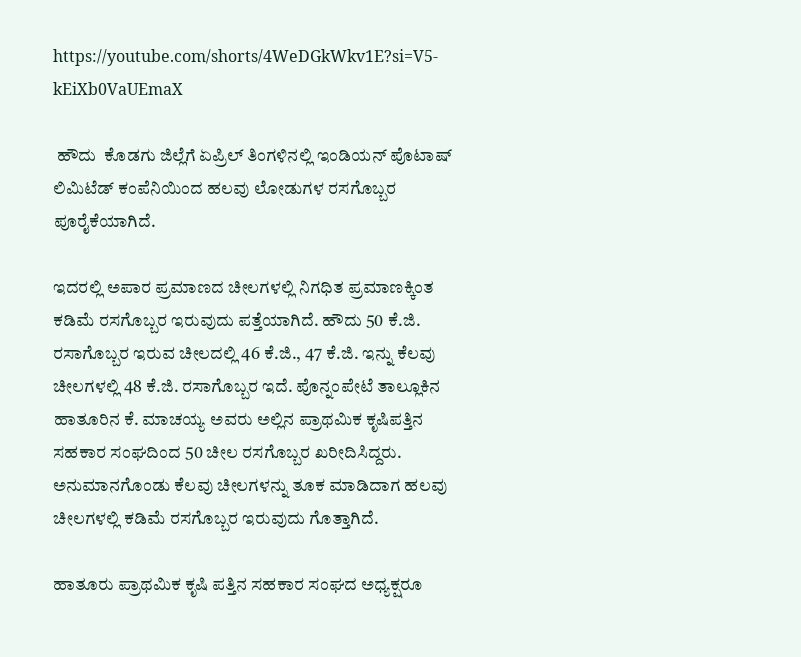https://youtube.com/shorts/4WeDGkWkv1E?si=V5-kEiXb0VaUEmaX

 ಹೌದು  ಕೊಡಗು ಜಿಲ್ಲೆಗೆ ಏಪ್ರಿಲ್ ತಿಂಗಳಿನಲ್ಲಿ ಇಂಡಿಯನ್ ಪೊಟಾಷ್ ಲಿಮಿಟೆಡ್ ಕಂಪೆನಿಯಿಂದ ಹಲವು ಲೋಡುಗಳ ರಸಗೊಬ್ಬರ ಪೂರೈಕೆಯಾಗಿದೆ.

ಇದರಲ್ಲಿ ಅಪಾರ ಪ್ರಮಾಣದ ಚೀಲಗಳಲ್ಲಿ ನಿಗಧಿತ ಪ್ರಮಾಣಕ್ಕಿಂತ ಕಡಿಮೆ ರಸಗೊಬ್ಬರ ಇರುವುದು ಪತ್ತೆಯಾಗಿದೆ. ಹೌದು 50 ಕೆ.ಜಿ. ರಸಾಗೊಬ್ಬರ ಇರುವ ಚೀಲದಲ್ಲಿ 46 ಕೆ.ಜಿ., 47 ಕೆ.ಜಿ. ಇನ್ನು ಕೆಲವು ಚೀಲಗಳಲ್ಲಿ 48 ಕೆ.ಜಿ. ರಸಾಗೊಬ್ಬರ ಇದೆ. ಪೊನ್ನಂಪೇಟೆ ತಾಲ್ಲೂಕಿನ ಹಾತೂರಿನ ಕೆ. ಮಾಚಯ್ಯ ಅವರು ಅಲ್ಲಿನ ಪ್ರಾಥಮಿಕ ಕೃಷಿಪತ್ತಿನ ಸಹಕಾರ ಸಂಘದಿಂದ 50 ಚೀಲ ರಸಗೊಬ್ಬರ ಖರೀದಿಸಿದ್ದರು. ಅನುಮಾನಗೊಂಡು ಕೆಲವು ಚೀಲಗಳನ್ನು ತೂಕ ಮಾಡಿದಾಗ ಹಲವು ಚೀಲಗಳಲ್ಲಿ ಕಡಿಮೆ ರಸಗೊಬ್ಬರ ಇರುವುದು ಗೊತ್ತಾಗಿದೆ.

ಹಾತೂರು ಪ್ರಾಥಮಿಕ ಕೃಷಿ ಪತ್ತಿನ ಸಹಕಾರ ಸಂಘದ ಅಧ್ಯಕ್ಷರೂ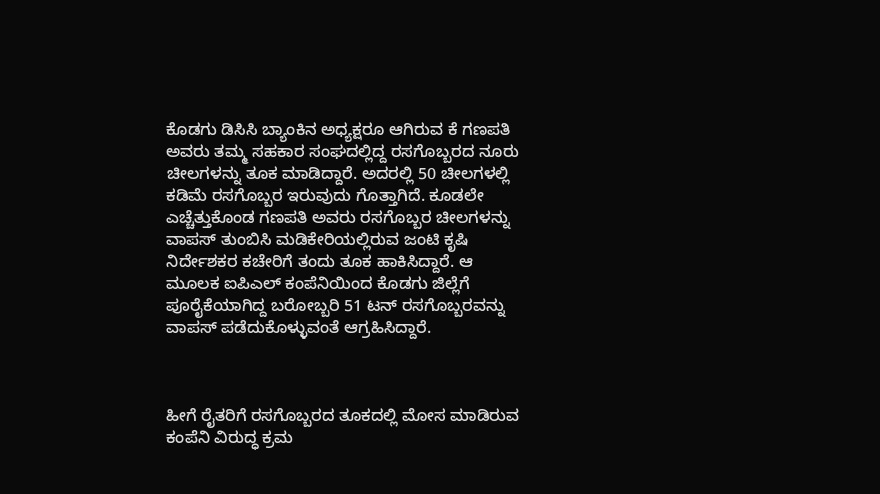ಕೊಡಗು ಡಿಸಿಸಿ ಬ್ಯಾಂಕಿನ ಅಧ್ಯಕ್ಷರೂ ಆಗಿರುವ ಕೆ ಗಣಪತಿ ಅವರು ತಮ್ಮ ಸಹಕಾರ ಸಂಘದಲ್ಲಿದ್ದ ರಸಗೊಬ್ಬರದ ನೂರು ಚೀಲಗಳನ್ನು ತೂಕ ಮಾಡಿದ್ದಾರೆ. ಅದರಲ್ಲಿ 50 ಚೀಲಗಳಲ್ಲಿ ಕಡಿಮೆ ರಸಗೊಬ್ಬರ ಇರುವುದು ಗೊತ್ತಾಗಿದೆ. ಕೂಡಲೇ ಎಚ್ಚೆತ್ತುಕೊಂಡ ಗಣಪತಿ ಅವರು ರಸಗೊಬ್ಬರ ಚೀಲಗಳನ್ನು ವಾಪಸ್ ತುಂಬಿಸಿ ಮಡಿಕೇರಿಯಲ್ಲಿರುವ ಜಂಟಿ ಕೃಷಿ ನಿರ್ದೇಶಕರ ಕಚೇರಿಗೆ ತಂದು ತೂಕ ಹಾಕಿಸಿದ್ದಾರೆ. ಆ ಮೂಲಕ ಐಪಿಎಲ್ ಕಂಪೆನಿಯಿಂದ ಕೊಡಗು ಜಿಲ್ಲೆಗೆ ಪೂರೈಕೆಯಾಗಿದ್ದ ಬರೋಬ್ಬರಿ 51 ಟನ್ ರಸಗೊಬ್ಬರವನ್ನು ವಾಪಸ್ ಪಡೆದುಕೊಳ್ಳುವಂತೆ ಆಗ್ರಹಿಸಿದ್ದಾರೆ.



ಹೀಗೆ ರೈತರಿಗೆ ರಸಗೊಬ್ಬರದ ತೂಕದಲ್ಲಿ ಮೋಸ ಮಾಡಿರುವ ಕಂಪೆನಿ ವಿರುದ್ಧ ಕ್ರಮ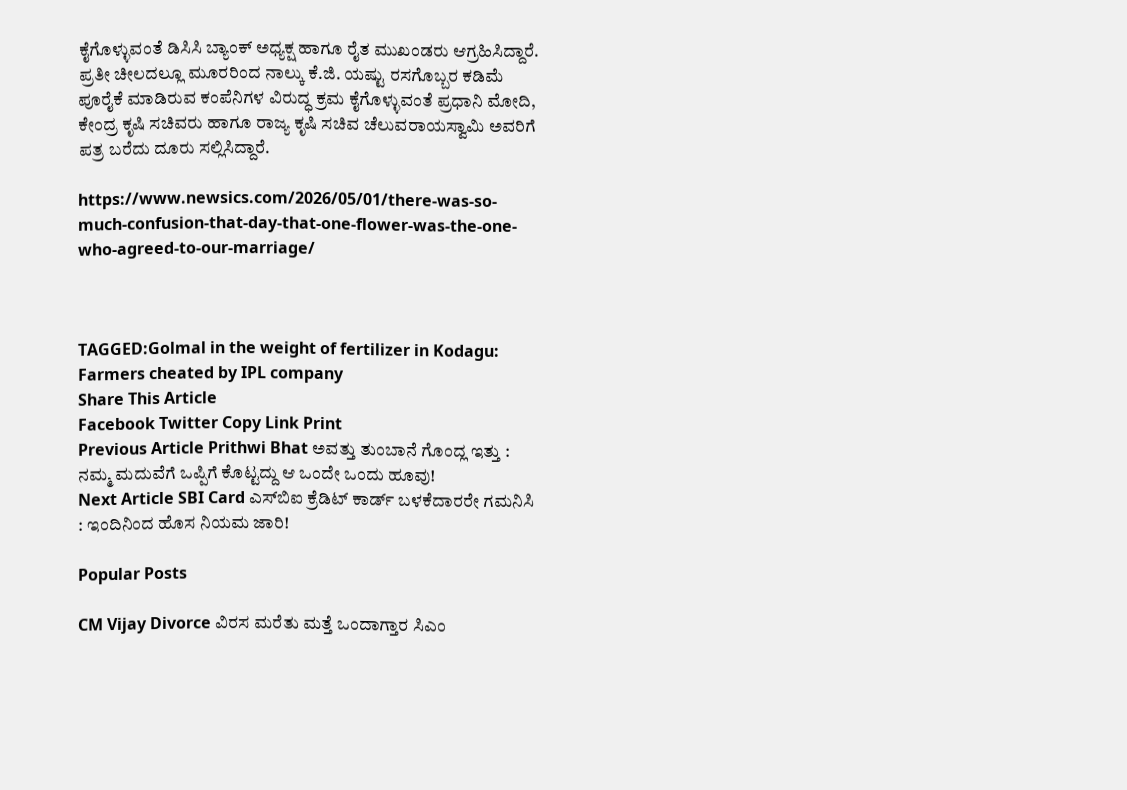ಕೈಗೊಳ್ಳುವಂತೆ ಡಿಸಿಸಿ ಬ್ಯಾಂಕ್ ಅಧ್ಯಕ್ಷ ಹಾಗೂ ರೈತ ಮುಖಂಡರು ಆಗ್ರಹಿಸಿದ್ದಾರೆ. ಪ್ರತೀ ಚೀಲದಲ್ಲೂ ಮೂರರಿಂದ ನಾಲ್ಕು ಕೆ.ಜಿ. ಯಷ್ಟು ರಸಗೊಬ್ಬರ ಕಡಿಮೆ ಪೂರೈಕೆ ಮಾಡಿರುವ ಕಂಪೆನಿಗಳ ವಿರುದ್ಧ ಕ್ರಮ ಕೈಗೊಳ್ಳುವಂತೆ ಪ್ರಧಾನಿ ಮೋದಿ, ಕೇಂದ್ರ ಕೃಷಿ ಸಚಿವರು ಹಾಗೂ ರಾಜ್ಯ ಕೃಷಿ ಸಚಿವ ಚೆಲುವರಾಯಸ್ವಾಮಿ ಅವರಿಗೆ ಪತ್ರ ಬರೆದು ದೂರು ಸಲ್ಲಿಸಿದ್ದಾರೆ.

https://www.newsics.com/2026/05/01/there-was-so-much-confusion-that-day-that-one-flower-was-the-one-who-agreed-to-our-marriage/



TAGGED:Golmal in the weight of fertilizer in Kodagu: Farmers cheated by IPL company
Share This Article
Facebook Twitter Copy Link Print
Previous Article Prithwi Bhat ಅವತ್ತು ತುಂಬಾನೆ ಗೊಂದ್ಲ ಇತ್ತು : ನಮ್ಮ ಮದುವೆಗೆ ಒಪ್ಪಿಗೆ ಕೊಟ್ಟದ್ದು ಆ ಒಂದೇ ಒಂದು ಹೂವು!
Next Article SBI Card ಎಸ್‌ಬಿಐ ಕ್ರೆಡಿಟ್ ಕಾರ್ಡ್ ಬಳಕೆದಾರರೇ ಗಮನಿಸಿ : ಇಂದಿನಿಂದ ಹೊಸ ನಿಯಮ ಜಾರಿ!

Popular Posts

CM Vijay Divorce ವಿರಸ ಮರೆತು ಮತ್ತೆ ಒಂದಾಗ್ತಾರ ಸಿಎಂ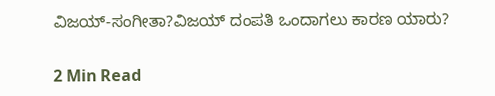ವಿಜಯ್‌-ಸಂಗೀತಾ?ವಿಜಯ್‌ ದಂಪತಿ ಒಂದಾಗಲು ಕಾರಣ ಯಾರು?

2 Min Read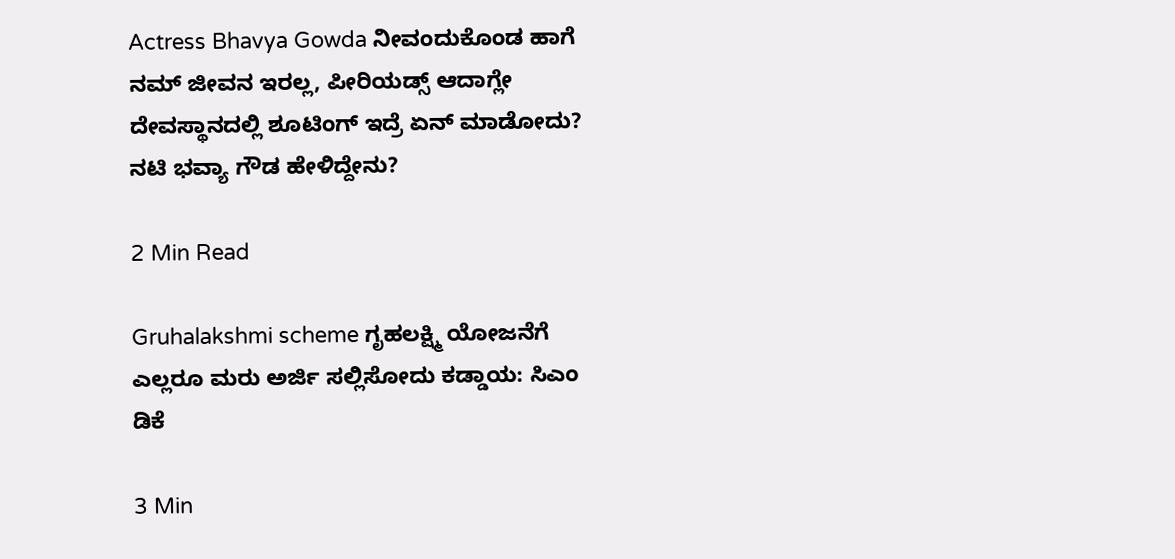Actress Bhavya Gowda ನೀವಂದುಕೊಂಡ ಹಾಗೆ ನಮ್ ಜೀವನ ಇರಲ್ಲ, ಪೀರಿಯಡ್ಸ್‌ ಆದಾಗ್ಲೇ ದೇವಸ್ಥಾನದಲ್ಲಿ ಶೂಟಿಂಗ್‌ ಇದ್ರೆ ಏನ್‌ ಮಾಡೋದು? ನಟಿ‌ ಭವ್ಯಾ ಗೌಡ ಹೇಳಿದ್ದೇನು?

2 Min Read

Gruhalakshmi scheme ಗೃಹಲಕ್ಷ್ಮಿ ಯೋಜನೆಗೆ ಎಲ್ಲರೂ ಮರು ಅರ್ಜಿ ಸಲ್ಲಿಸೋದು ಕಡ್ಡಾಯ: ಸಿಎಂ ಡಿಕೆ

3 Min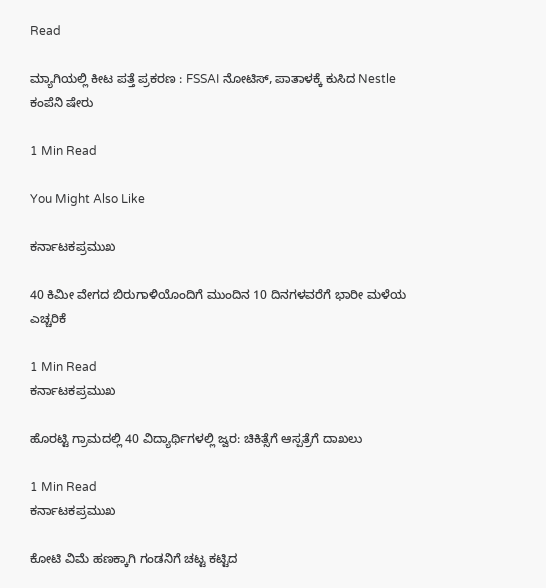Read

ಮ್ಯಾಗಿಯಲ್ಲಿ ಕೀಟ ಪತ್ತೆ ಪ್ರಕರಣ : FSSAI ನೋಟಿಸ್, ಪಾತಾಳಕ್ಕೆ ಕುಸಿದ Nestle ಕಂಪೆನಿ ಷೇರು

1 Min Read

You Might Also Like

ಕರ್ನಾಟಕಪ್ರಮುಖ

40 ಕಿಮೀ ವೇಗದ ಬಿರುಗಾಳಿಯೊಂದಿಗೆ ಮುಂದಿನ 10 ದಿನಗಳವರೆಗೆ ಭಾರೀ ಮಳೆಯ ಎಚ್ಚರಿಕೆ

1 Min Read
ಕರ್ನಾಟಕಪ್ರಮುಖ

ಹೊರಟ್ಟಿ ಗ್ರಾಮದಲ್ಲಿ 40 ವಿದ್ಯಾರ್ಥಿಗಳಲ್ಲಿ ಜ್ವರ: ಚಿಕಿತ್ಸೆಗೆ ಆಸ್ಪತ್ರೆಗೆ ದಾಖಲು

1 Min Read
ಕರ್ನಾಟಕಪ್ರಮುಖ

ಕೋಟಿ ವಿಮೆ ಹಣಕ್ಕಾಗಿ ಗಂಡನಿಗೆ ಚಟ್ಟ ಕಟ್ಟಿದ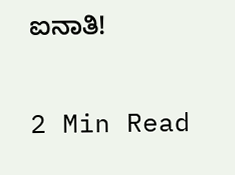ಐನಾತಿ!

2 Min Read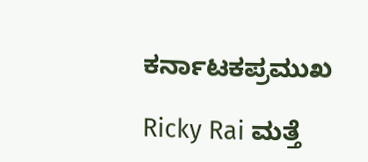ಕರ್ನಾಟಕಪ್ರಮುಖ

Ricky Rai ಮತ್ತೆ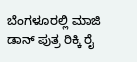ಬೆಂಗಳೂರಲ್ಲಿ ಮಾಜಿ ಡಾನ್ ಪುತ್ರ ರಿಕ್ಕಿ ರೈ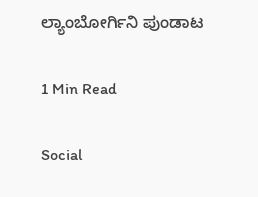ಲ್ಯಾಂಬೋರ್ಗಿನಿ ಪುಂಡಾಟ

1 Min Read

Social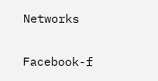Networks

Facebook-f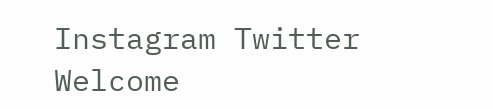Instagram Twitter
Welcome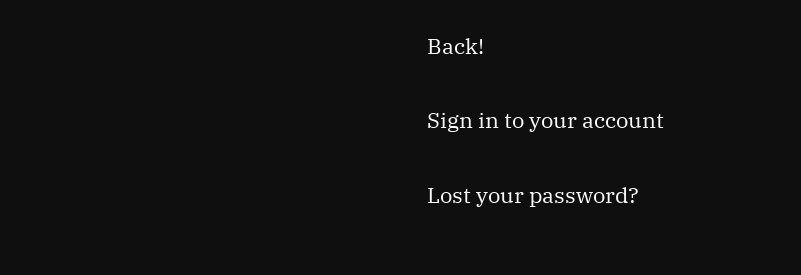Back!

Sign in to your account

Lost your password?